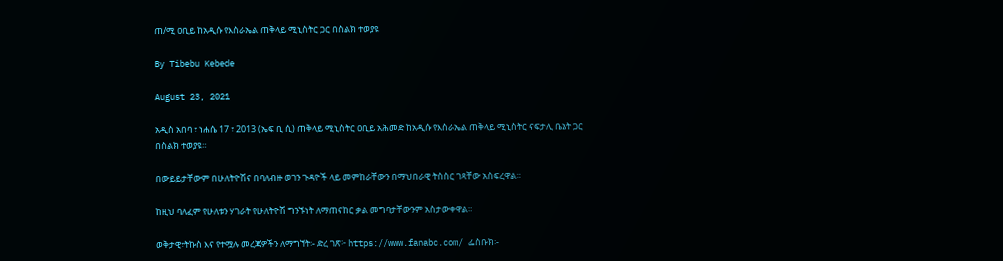ጠ/ሚ ዐቢይ ከአዲሱ የእስራኤል ጠቅላይ ሚኒስትር ጋር በስልክ ተወያዩ

By Tibebu Kebede

August 23, 2021

አዲስ አበባ ፣ ነሐሴ 17 ፣ 2013 (ኤፍ ቢ ሲ) ጠቅላይ ሚኒስትር ዐቢይ አሕመድ ከአዲሱ የእስራኤል ጠቅላይ ሚኒስትር ናፍታሊ ቤኔት ጋር በስልክ ተወያዩ።

በውይይታቸውም በሁለትዮሽና በባለብዙ ወገን ጉዳዮች ላይ መምከራቸውን በማህበራዊ ትስስር ገጻቸው አስፍረዋል።

ከዚህ ባለፈም የሁለቱን ሃገራት የሁለትዮሽ ግንኙነት ለማጠናከር ቃል መግባታቸውንም አስታውቀዋል።

ወቅታዊ፣ትኩስ እና የተሟሉ መረጃዎችን ለማግኘት፡- ድረ ገጽ፦ https://www.fanabc.com/ ፌስቡክ፡-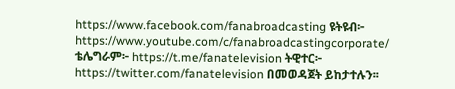https://www.facebook.com/fanabroadcasting ዩትዩብ፦ https://www.youtube.com/c/fanabroadcastingcorporate/ ቴሌግራም፦ https://t.me/fanatelevision ትዊተር፦ https://twitter.com/fanatelevision በመወዳጀት ይከታተሉን፡፡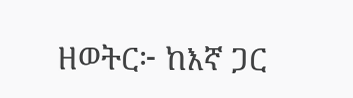ዘወትር፦ ከእኛ ጋር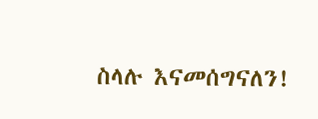ስላሉ እናመሰግናለን!